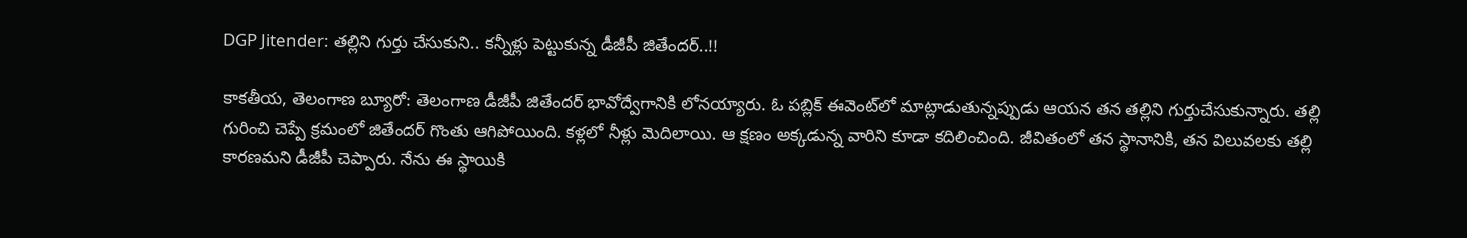DGP Jitender: తల్లిని గుర్తు చేసుకుని.. కన్నీళ్లు పెట్టుకున్న డీజీపీ జితేందర్..!!

కాకతీయ, తెలంగాణ బ్యూరో: తెలంగాణ డీజీపీ జితేందర్ భావోద్వేగానికి లోనయ్యారు. ఓ పబ్లిక్ ఈవెంట్‌లో మాట్లాడుతున్నప్పుడు ఆయన తన తల్లిని గుర్తుచేసుకున్నారు. తల్లి గురించి చెప్పే క్రమంలో జితేందర్ గొంతు ఆగిపోయింది. కళ్లలో నీళ్లు మెదిలాయి. ఆ క్షణం అక్కడున్న వారిని కూడా కదిలించింది. జీవితంలో తన స్థానానికి, తన విలువలకు తల్లి కారణమని డీజీపీ చెప్పారు. నేను ఈ స్థాయికి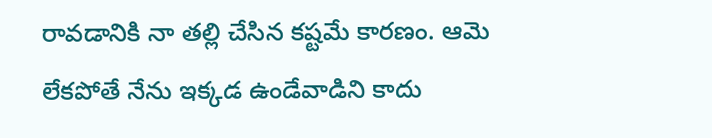రావడానికి నా తల్లి చేసిన కష్టమే కారణం. ఆమె లేకపోతే నేను ఇక్కడ ఉండేవాడిని కాదు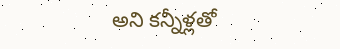అని కన్నీళ్లతో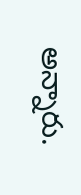అన్నారు.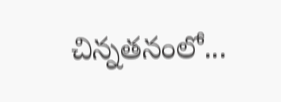చిన్నతనంలో...